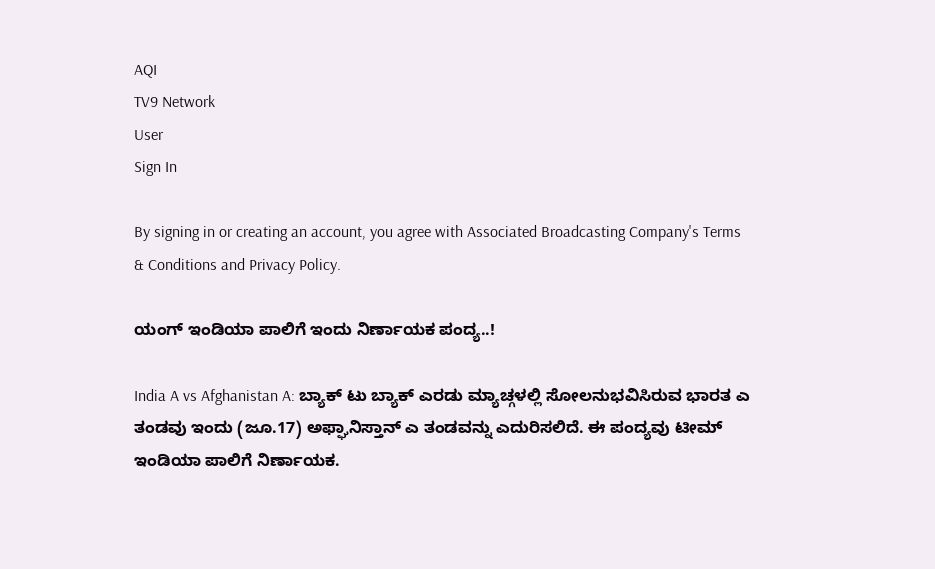AQI
TV9 Network
User
Sign In

By signing in or creating an account, you agree with Associated Broadcasting Company's Terms & Conditions and Privacy Policy.

ಯಂಗ್ ಇಂಡಿಯಾ ಪಾಲಿಗೆ ಇಂದು ನಿರ್ಣಾಯಕ ಪಂದ್ಯ..!

India A vs Afghanistan A: ಬ್ಯಾಕ್ ಟು ಬ್ಯಾಕ್ ಎರಡು ಮ್ಯಾಚ್ಗಳಲ್ಲಿ ಸೋಲನುಭವಿಸಿರುವ ಭಾರತ ಎ ತಂಡವು ಇಂದು (ಜೂ.17) ಅಫ್ಘಾನಿಸ್ತಾನ್ ಎ ತಂಡವನ್ನು ಎದುರಿಸಲಿದೆ. ಈ ಪಂದ್ಯವು ಟೀಮ್ ಇಂಡಿಯಾ ಪಾಲಿಗೆ ನಿರ್ಣಾಯಕ.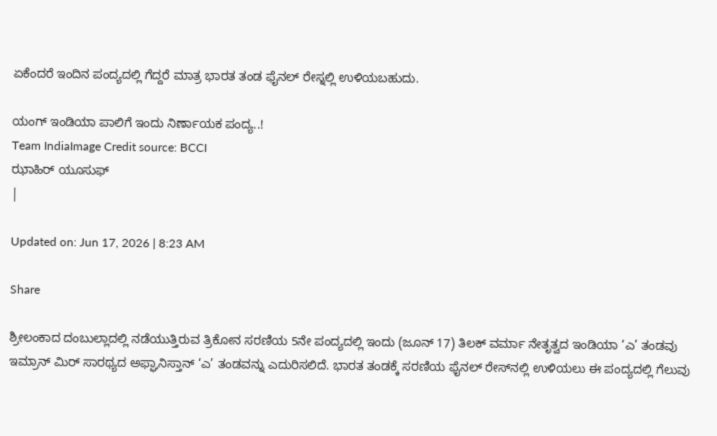ಏಕೆಂದರೆ ಇಂದಿನ ಪಂದ್ಯದಲ್ಲಿ ಗೆದ್ದರೆ ಮಾತ್ರ ಭಾರತ ತಂಡ ಫೈನಲ್ ರೇಸ್ನಲ್ಲಿ ಉಳಿಯಬಹುದು.

ಯಂಗ್ ಇಂಡಿಯಾ ಪಾಲಿಗೆ ಇಂದು ನಿರ್ಣಾಯಕ ಪಂದ್ಯ..!
Team IndiaImage Credit source: BCCI
ಝಾಹಿರ್ ಯೂಸುಫ್
|

Updated on: Jun 17, 2026 | 8:23 AM

Share

ಶ್ರೀಲಂಕಾದ ದಂಬುಲ್ಲಾದಲ್ಲಿ ನಡೆಯುತ್ತಿರುವ ತ್ರಿಕೋನ ಸರಣಿಯ 5ನೇ ಪಂದ್ಯದಲ್ಲಿ ಇಂದು (ಜೂನ್ 17) ತಿಲಕ್ ವರ್ಮಾ ನೇತೃತ್ವದ ಇಂಡಿಯಾ ‘ಎ’ ತಂಡವು ಇಮ್ರಾನ್ ಮಿರ್ ಸಾರಥ್ಯದ ಅಫ್ಘಾನಿಸ್ತಾನ್ ‘ಎ’ ತಂಡವನ್ನು ಎದುರಿಸಲಿದೆ. ಭಾರತ ತಂಡಕ್ಕೆ ಸರಣಿಯ ಫೈನಲ್ ರೇಸ್‌ನಲ್ಲಿ ಉಳಿಯಲು ಈ ಪಂದ್ಯದಲ್ಲಿ ಗೆಲುವು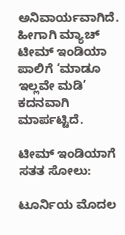ಅನಿವಾರ್ಯವಾಗಿದೆ. ಹೀಗಾಗಿ ಮ್ಯಾಚ್ ಟೀಮ್ ಇಂಡಿಯಾ ಪಾಲಿಗೆ ‘ಮಾಡೂ ಇಲ್ಲವೇ ಮಡಿ’ ಕದನವಾಗಿ ಮಾರ್ಪಟ್ಟಿದೆ.

ಟೀಮ್ ಇಂಡಿಯಾಗೆ ಸತತ ಸೋಲು:

ಟೂರ್ನಿಯ ಮೊದಲ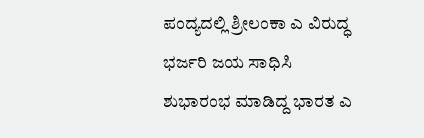ಪಂದ್ಯದಲ್ಲಿ ಶ್ರೀಲಂಕಾ ಎ ವಿರುದ್ಧ ಭರ್ಜರಿ ಜಯ ಸಾಧಿಸಿ ಶುಭಾರಂಭ ಮಾಡಿದ್ದ ಭಾರತ ಎ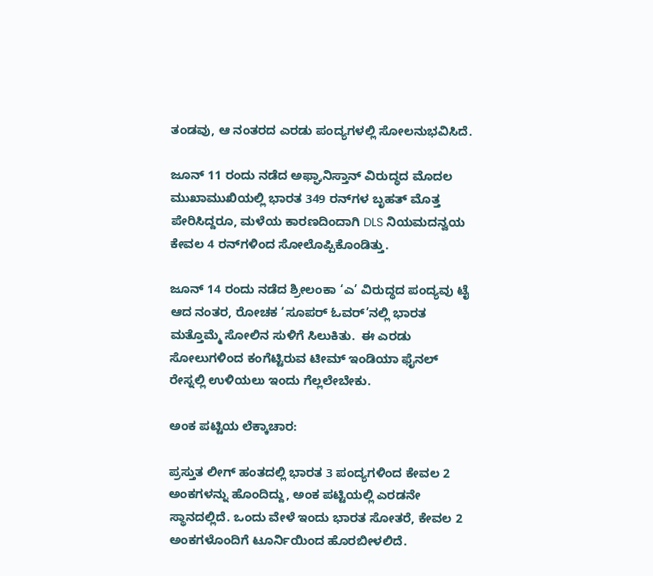ತಂಡವು, ಆ ನಂತರದ ಎರಡು ಪಂದ್ಯಗಳಲ್ಲಿ ಸೋಲನುಭವಿಸಿದೆ.

ಜೂನ್ 11 ರಂದು ನಡೆದ ಅಫ್ಘಾನಿಸ್ತಾನ್ ವಿರುದ್ಧದ ಮೊದಲ ಮುಖಾಮುಖಿಯಲ್ಲಿ ಭಾರತ 349 ರನ್‌ಗಳ ಬೃಹತ್ ಮೊತ್ತ ಪೇರಿಸಿದ್ದರೂ, ಮಳೆಯ ಕಾರಣದಿಂದಾಗಿ DLS ನಿಯಮದನ್ವಯ ಕೇವಲ 4 ರನ್‌ಗಳಿಂದ ಸೋಲೊಪ್ಪಿಕೊಂಡಿತ್ತು.

ಜೂನ್ 14 ರಂದು ನಡೆದ ಶ್ರೀಲಂಕಾ ‘ಎ’ ವಿರುದ್ಧದ ಪಂದ್ಯವು ಟೈ ಆದ ನಂತರ, ರೋಚಕ ‘ಸೂಪರ್ ಓವರ್’ನಲ್ಲಿ ಭಾರತ ಮತ್ತೊಮ್ಮೆ ಸೋಲಿನ ಸುಳಿಗೆ ಸಿಲುಕಿತು.  ಈ ಎರಡು ಸೋಲುಗಳಿಂದ ಕಂಗೆಟ್ಟಿರುವ ಟೀಮ್ ಇಂಡಿಯಾ ಫೈನಲ್ ರೇಸ್ನಲ್ಲಿ ಉಳಿಯಲು ಇಂದು ಗೆಲ್ಲಲೇಬೇಕು.

ಅಂಕ ಪಟ್ಟಿಯ ಲೆಕ್ಕಾಚಾರ:

ಪ್ರಸ್ತುತ ಲೀಗ್ ಹಂತದಲ್ಲಿ ಭಾರತ 3 ಪಂದ್ಯಗಳಿಂದ ಕೇವಲ 2 ಅಂಕಗಳನ್ನು ಹೊಂದಿದ್ದು, ಅಂಕ ಪಟ್ಟಿಯಲ್ಲಿ ಎರಡನೇ ಸ್ಥಾನದಲ್ಲಿದೆ. ಒಂದು ವೇಳೆ ಇಂದು ಭಾರತ ಸೋತರೆ, ಕೇವಲ 2 ಅಂಕಗಳೊಂದಿಗೆ ಟೂರ್ನಿಯಿಂದ ಹೊರಬೀಳಲಿದೆ.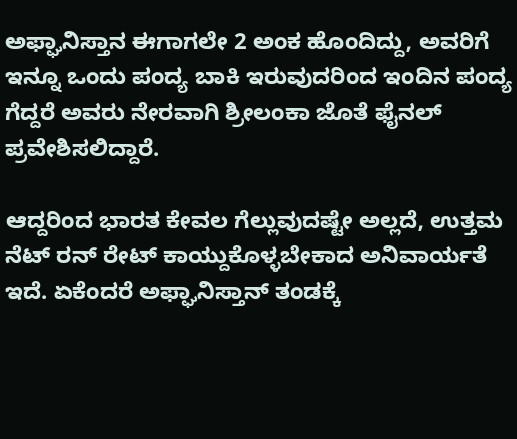ಅಫ್ಘಾನಿಸ್ತಾನ ಈಗಾಗಲೇ 2 ಅಂಕ ಹೊಂದಿದ್ದು, ಅವರಿಗೆ ಇನ್ನೂ ಒಂದು ಪಂದ್ಯ ಬಾಕಿ ಇರುವುದರಿಂದ ಇಂದಿನ ಪಂದ್ಯ ಗೆದ್ದರೆ ಅವರು ನೇರವಾಗಿ ಶ್ರೀಲಂಕಾ ಜೊತೆ ಫೈನಲ್ ಪ್ರವೇಶಿಸಲಿದ್ದಾರೆ.

ಆದ್ದರಿಂದ ಭಾರತ ಕೇವಲ ಗೆಲ್ಲುವುದಷ್ಟೇ ಅಲ್ಲದೆ, ಉತ್ತಮ ನೆಟ್ ರನ್ ರೇಟ್ ಕಾಯ್ದುಕೊಳ್ಳಬೇಕಾದ ಅನಿವಾರ್ಯತೆ ಇದೆ. ಏಕೆಂದರೆ ಅಫ್ಘಾನಿಸ್ತಾನ್ ತಂಡಕ್ಕೆ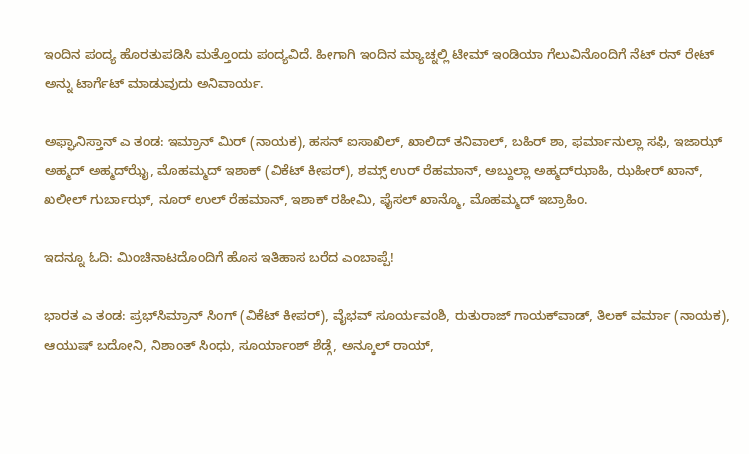ಇಂದಿನ ಪಂದ್ಯ ಹೊರತುಪಡಿಸಿ ಮತ್ತೊಂದು ಪಂದ್ಯವಿದೆ. ಹೀಗಾಗಿ ಇಂದಿನ ಮ್ಯಾಚ್ನಲ್ಲಿ ಟೀಮ್ ಇಂಡಿಯಾ ಗೆಲುವಿನೊಂದಿಗೆ ನೆಟ್ ರನ್ ರೇಟ್ ಅನ್ನು ಟಾರ್ಗೆಟ್ ಮಾಡುವುದು ಅನಿವಾರ್ಯ.

ಅಫ್ಘಾನಿಸ್ತಾನ್ ಎ ತಂಡ: ಇಮ್ರಾನ್ ಮಿರ್ (ನಾಯಕ), ಹಸನ್ ಐಸಾಖಿಲ್, ಖಾಲಿದ್ ತನಿವಾಲ್, ಬಹಿರ್ ಶಾ, ಫರ್ಮಾನುಲ್ಲಾ ಸಫಿ, ಇಜಾಝ್ ಅಹ್ಮದ್ ಅಹ್ಮದ್‌ಝೈ, ಮೊಹಮ್ಮದ್ ಇಶಾಕ್ (ವಿಕೆಟ್ ಕೀಪರ್), ಶಮ್ಸ್ ಉರ್ ರೆಹಮಾನ್, ಅಬ್ದುಲ್ಲಾ ಅಹ್ಮದ್‌ಝಾಹಿ, ಝಹೀರ್ ಖಾನ್, ಖಲೀಲ್ ಗುರ್ಬಾಝ್, ನೂರ್ ಉಲ್ ರೆಹಮಾನ್, ಇಶಾಕ್ ರಹೀಮಿ, ಫೈಸಲ್ ಖಾನ್ಮೊ, ಮೊಹಮ್ಮದ್ ಇಬ್ರಾಹಿಂ.

ಇದನ್ನೂ ಓದಿ: ಮಿಂಚಿನಾಟದೊಂದಿಗೆ ಹೊಸ ಇತಿಹಾಸ ಬರೆದ ಎಂಬಾಪ್ಪೆ!

ಭಾರತ ಎ ತಂಡ: ಪ್ರಭ್‌ಸಿಮ್ರಾನ್ ಸಿಂಗ್ (ವಿಕೆಟ್ ಕೀಪರ್), ವೈಭವ್ ಸೂರ್ಯವಂಶಿ, ರುತುರಾಜ್ ಗಾಯಕ್‌ವಾಡ್, ತಿಲಕ್ ವರ್ಮಾ (ನಾಯಕ), ಆಯುಷ್ ಬದೋನಿ, ನಿಶಾಂತ್ ಸಿಂಧು, ಸೂರ್ಯಾಂಶ್ ಶೆಡ್ಗೆ, ಅನ್ಕೂಲ್ ರಾಯ್,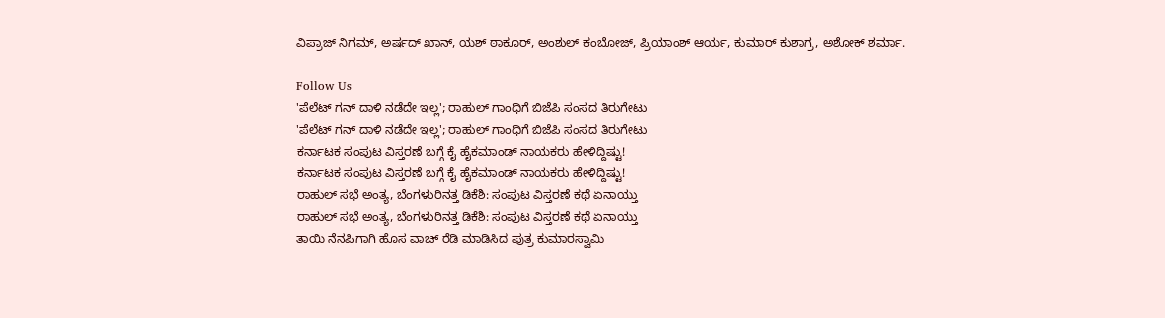ವಿಪ್ರಾಜ್ ನಿಗಮ್, ಅರ್ಷದ್ ಖಾನ್, ಯಶ್ ಠಾಕೂರ್, ಅಂಶುಲ್ ಕಂಬೋಜ್, ಪ್ರಿಯಾಂಶ್ ಆರ್ಯ, ಕುಮಾರ್ ಕುಶಾಗ್ರ, ಅಶೋಕ್ ಶರ್ಮಾ.

Follow Us
'ಪೆಲೆಟ್ ಗನ್ ದಾಳಿ ನಡೆದೇ ಇಲ್ಲ'; ರಾಹುಲ್ ಗಾಂಧಿಗೆ ಬಿಜೆಪಿ ಸಂಸದ ತಿರುಗೇಟು
'ಪೆಲೆಟ್ ಗನ್ ದಾಳಿ ನಡೆದೇ ಇಲ್ಲ'; ರಾಹುಲ್ ಗಾಂಧಿಗೆ ಬಿಜೆಪಿ ಸಂಸದ ತಿರುಗೇಟು
ಕರ್ನಾಟಕ ಸಂಪುಟ ವಿಸ್ತರಣೆ ಬಗ್ಗೆ ಕೈ ಹೈಕಮಾಂಡ್ ನಾಯಕರು ಹೇಳಿದ್ದಿಷ್ಟು!
ಕರ್ನಾಟಕ ಸಂಪುಟ ವಿಸ್ತರಣೆ ಬಗ್ಗೆ ಕೈ ಹೈಕಮಾಂಡ್ ನಾಯಕರು ಹೇಳಿದ್ದಿಷ್ಟು!
ರಾಹುಲ್ ಸಭೆ ಅಂತ್ಯ, ಬೆಂಗಳುರಿನತ್ತ ಡಿಕೆಶಿ: ಸಂಪುಟ ವಿಸ್ತರಣೆ ಕಥೆ ಏನಾಯ್ತು
ರಾಹುಲ್ ಸಭೆ ಅಂತ್ಯ, ಬೆಂಗಳುರಿನತ್ತ ಡಿಕೆಶಿ: ಸಂಪುಟ ವಿಸ್ತರಣೆ ಕಥೆ ಏನಾಯ್ತು
ತಾಯಿ ನೆನಪಿಗಾಗಿ ಹೊಸ ವಾಚ್ ರೆಡಿ ಮಾಡಿಸಿದ ಪುತ್ರ ಕುಮಾರಸ್ವಾಮಿ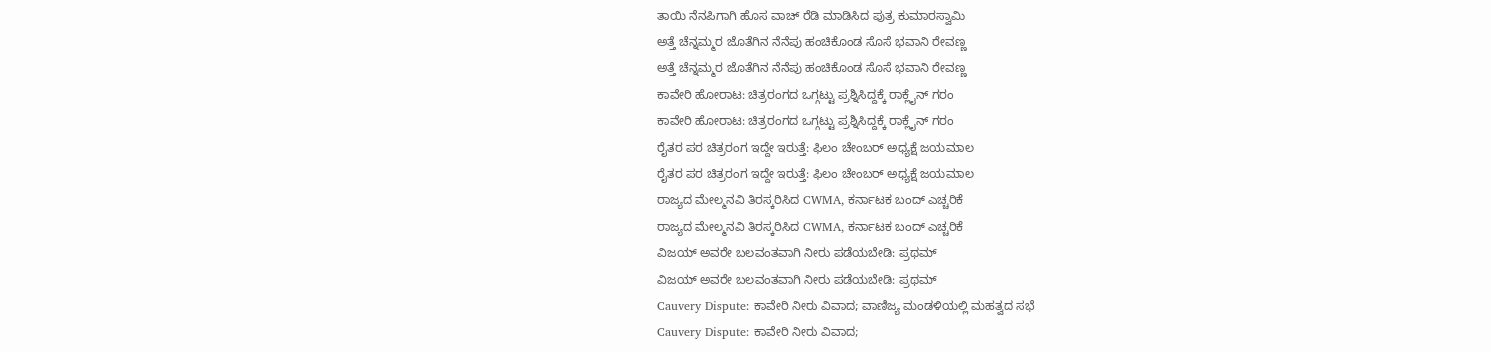ತಾಯಿ ನೆನಪಿಗಾಗಿ ಹೊಸ ವಾಚ್ ರೆಡಿ ಮಾಡಿಸಿದ ಪುತ್ರ ಕುಮಾರಸ್ವಾಮಿ
ಅತ್ತೆ ಚೆನ್ನಮ್ಮರ ಜೊತೆಗಿನ ನೆನೆಪು ಹಂಚಿಕೊಂಡ ಸೊಸೆ ಭವಾನಿ ರೇವಣ್ಣ
ಅತ್ತೆ ಚೆನ್ನಮ್ಮರ ಜೊತೆಗಿನ ನೆನೆಪು ಹಂಚಿಕೊಂಡ ಸೊಸೆ ಭವಾನಿ ರೇವಣ್ಣ
ಕಾವೇರಿ ಹೋರಾಟ: ಚಿತ್ರರಂಗದ ಒಗ್ಗಟ್ಟು ಪ್ರಶ್ನಿಸಿದ್ದಕ್ಕೆ ರಾಕ್ಲೈನ್ ಗರಂ
ಕಾವೇರಿ ಹೋರಾಟ: ಚಿತ್ರರಂಗದ ಒಗ್ಗಟ್ಟು ಪ್ರಶ್ನಿಸಿದ್ದಕ್ಕೆ ರಾಕ್ಲೈನ್ ಗರಂ
ರೈತರ ಪರ ಚಿತ್ರರಂಗ ಇದ್ದೇ ಇರುತ್ತೆ: ಫಿಲಂ ಚೇಂಬರ್ ಅಧ್ಯಕ್ಷೆ ಜಯಮಾಲ
ರೈತರ ಪರ ಚಿತ್ರರಂಗ ಇದ್ದೇ ಇರುತ್ತೆ: ಫಿಲಂ ಚೇಂಬರ್ ಅಧ್ಯಕ್ಷೆ ಜಯಮಾಲ
ರಾಜ್ಯದ ಮೇಲ್ಮನವಿ ತಿರಸ್ಕರಿಸಿದ CWMA, ಕರ್ನಾಟಕ ಬಂದ್ ಎಚ್ಚರಿಕೆ
ರಾಜ್ಯದ ಮೇಲ್ಮನವಿ ತಿರಸ್ಕರಿಸಿದ CWMA, ಕರ್ನಾಟಕ ಬಂದ್ ಎಚ್ಚರಿಕೆ
ವಿಜಯ್ ಅವರೇ ಬಲವಂತವಾಗಿ ನೀರು ಪಡೆಯಬೇಡಿ: ಪ್ರಥಮ್
ವಿಜಯ್ ಅವರೇ ಬಲವಂತವಾಗಿ ನೀರು ಪಡೆಯಬೇಡಿ: ಪ್ರಥಮ್
Cauvery Dispute: ಕಾವೇರಿ ನೀರು ವಿವಾದ; ವಾಣಿಜ್ಯ ಮಂಡಳಿಯಲ್ಲಿ ಮಹತ್ವದ ಸಭೆ
Cauvery Dispute: ಕಾವೇರಿ ನೀರು ವಿವಾದ;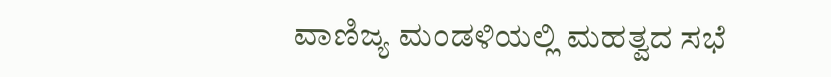ವಾಣಿಜ್ಯ ಮಂಡಳಿಯಲ್ಲಿ ಮಹತ್ವದ ಸಭೆ